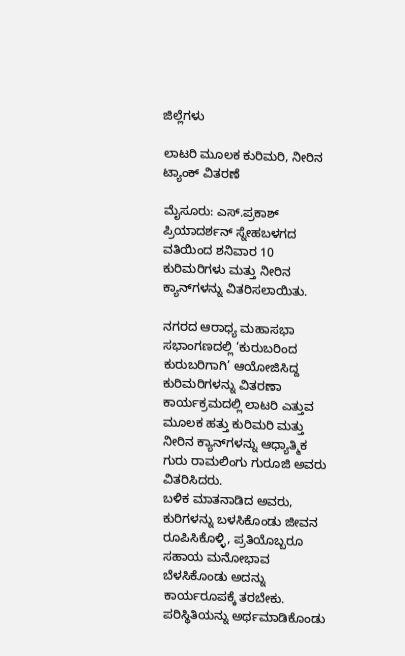ಜಿಲ್ಲೆಗಳು

ಲಾಟರಿ ಮೂಲಕ ಕುರಿಮರಿ, ನೀರಿನ ಟ್ಯಾಂಕ್‌ ವಿತರಣೆ

ಮೈಸೂರು: ಎಸ್.ಪ್ರಕಾಶ್ ಪ್ರಿಯಾದರ್ಶನ್ ಸ್ನೇಹಬಳಗದ ವತಿಯಿಂದ ಶನಿವಾರ 10 ಕುರಿಮರಿಗಳು ಮತ್ತು ನೀರಿನ ಕ್ಯಾನ್‌ಗಳನ್ನು ವಿತರಿಸಲಾಯಿತು.

ನಗರದ ಆರಾಧ್ಯ ಮಹಾಸಭಾ ಸಭಾಂಗಣದಲ್ಲಿ ‘ಕುರುಬರಿಂದ ಕುರುಬರಿಗಾಗಿ’ ಆಯೋಜಿಸಿದ್ದ ಕುರಿಮರಿಗಳನ್ನು ವಿತರಣಾ ಕಾರ್ಯಕ್ರಮದಲ್ಲಿ ಲಾಟರಿ ಎತ್ತುವ ಮೂಲಕ ಹತ್ತು ಕುರಿಮರಿ ಮತ್ತು ನೀರಿನ ಕ್ಯಾನ್‌ಗಳನ್ನು ಆಧ್ಯಾತ್ಮಿಕ ಗುರು ರಾಮಲಿಂಗು ಗುರೂಜಿ ಅವರು ವಿತರಿಸಿದರು.
ಬಳಿಕ ಮಾತನಾಡಿದ ಅವರು, ಕುರಿಗಳನ್ನು ಬಳಸಿಕೊಂಡು ಜೀವನ ರೂಪಿಸಿಕೊಳ್ಳಿ, ಪ್ರತಿಯೊಬ್ಬರೂ ಸಹಾಯ ಮನೋಭಾವ ಬೆಳಸಿಕೊಂಡು ಅದನ್ನು ಕಾರ್ಯರೂಪಕ್ಕೆ ತರಬೇಕು. ಪರಿಸ್ಥಿತಿಯನ್ನು ಅರ್ಥಮಾಡಿಕೊಂಡು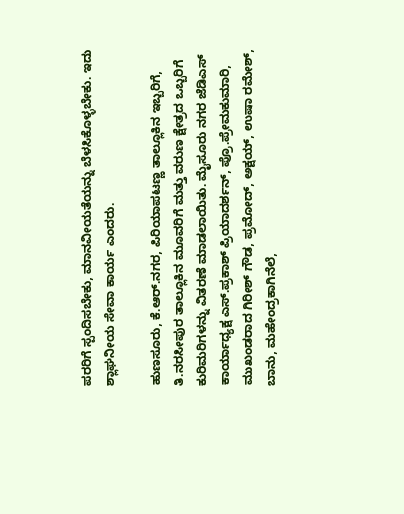ಪರರಿಗೆ ಸ್ಪಂದಿಸಬೇಕು, ಮಾನವೀಯತೆಯನ್ನು ಬೆಳಸಿಕೊಳ್ಳಬೇಕು. ಇದು ಶ್ಲಾಘನೀಯ ಸೇವಾ ಕಾರ್ಯ ಎಂದರು.

ಹುಣಸೂರು, ಕೆ.ಆರ್.ನಗರ, ಪಿರಿಯಾಪಟಣ್ಣ ತಾಲ್ಲೂಕಿನ ಇಬ್ಬರಿಗೆ, ತಿ.ನರಸೀಪುರ ತಾಲ್ಲೂಕಿನ ಮೂವರಿಗೆ ಮತ್ತು ವರುಣ ಕ್ಷೇತ್ರದ ಒಬ್ಬರಿಗೆ ಕುರಿಮರಿಗಳನ್ನು ವಿತರಣೆ ಮಾಡಲಾಯಿತು. ಮೈಸೂರು ನಗರ ಜೆಡಿಎಸ್ ಕಾರ್ಯಾಧ್ಯಕ್ಷ ಎಸ್.ಪ್ರಕಾಶ್ ಪ್ರಿಯಾದರ್ಶನ್, ಪ್ರೊ.ಪ್ರೇಮಕುಮಾರಿ, ಮುಖಂಡರಾದ ಗಿರೀಶ್ ಗೌಡ, ಪ್ರಮೋದ್, ಅಕ್ಷಯ್, ಉಷಾ ರಮೇಶ್, ಬಾನು, ಮಹೇಂದ್ರಕಾಗಿನೆಲೆ,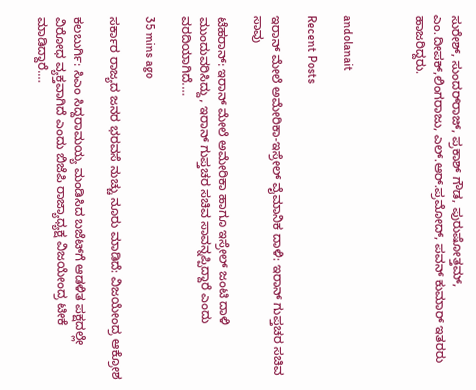ಸುರೇಶ್, ಸುಂದರ್‌ರಾಜ್, ಪ್ರಕಾಶ್ ಗೌಡ, ಪುರುಷೋತ್ತಮ್, ಎಂ.ದೀಪಕ್,ಲಿಂಗರಾಜು, ಎಲ್.ಆರ್.ಪ್ರಮೋದ್, ಪವನ್ ಕುಮಾರ್ ಇತರರು ಹಾಜರಿದ್ದರು.



andolanait

Recent Posts

ಇರಾನ್‌ ಮೇಲೆ ಅಮೇರಿಕಾ-ಇಸ್ರೇಲ್‌ ವೈಮಾನಿಕ ದಾಳಿ: ಇರಾನ್‌ ಗುಪ್ತಚರ ಸಚಿವ ಸಾವು

ಟೆಹರಾನ್: ಇರಾನ್‌ ಮೇಲೆ ಅಮೇರಿಕಾ ಹಾಗೂ ಇಸ್ರೇಲ್‌ ಜಂಟಿ ದಾಳಿ ಮುಂದುವರಿಸಿದ್ದು, ಇರಾನ್‌ ಗುಪ್ತಚರ ಸಚಿವ ಸಾವನ್ನಪ್ಪಿದ್ದಾರೆ ಎಂದು ವರದಿಯಾಗಿದೆ.…

35 mins ago

ಸರ್ಕಾರ ರಾಜ್ಯದ ಜನರ ಭರವಸೆ ನುಚ್ಚು ನೂರು ಮಾಡಿದೆ: ವಿಜಯೇಂದ್ರ ಆಕ್ರೋಶ

ಕಲಬುರ್ಗಿ: ಸಿಎಂ ಸಿದ್ದರಾಮಯ್ಯ ಮಂಡಿಸಿದ ಬಜೆಟ್‌ಗೆ ಆಡಳಿತ ಪಕ್ಷದಲ್ಲೇ ವಿರೋಧ ವ್ಯಕ್ತವಾಗಿದೆ ಎಂದು ಬಿಜೆಪಿ ರಾಜ್ಯಾಧ್ಯಕ್ಷ ವಿಜಯೇಂದ್ರ ಟೀಕೆ ಮಾಡಿದ್ದಾರೆ.…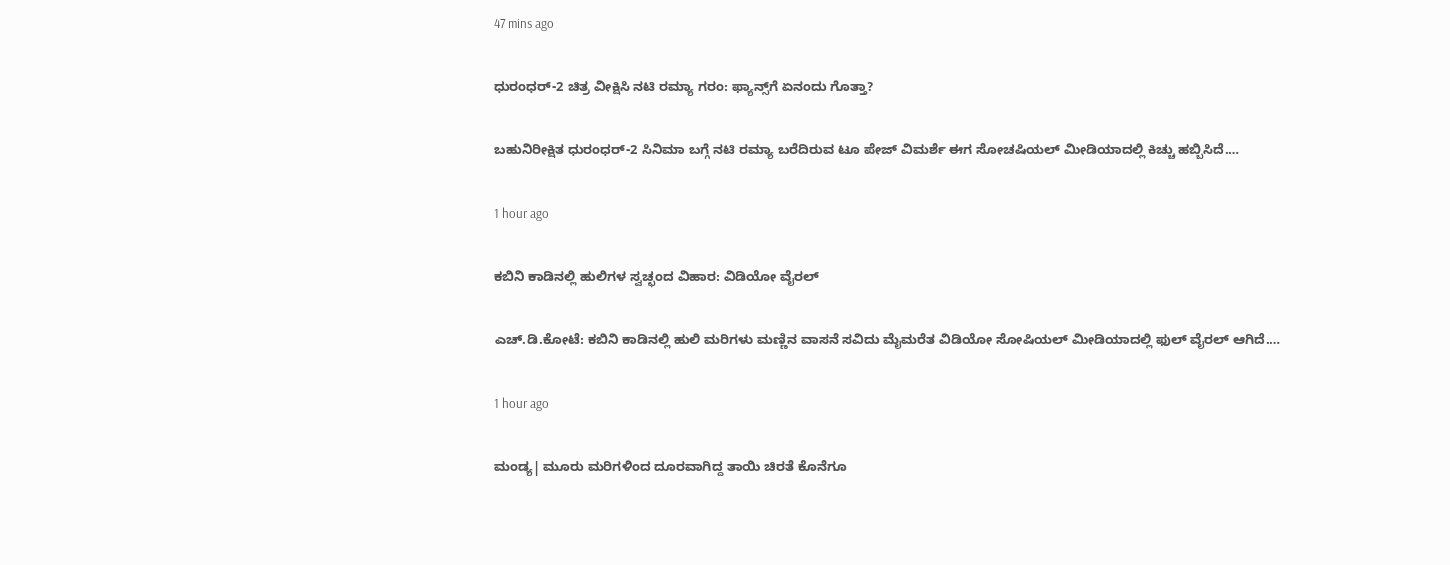47 mins ago

ಧುರಂಧರ್‌-2 ಚಿತ್ರ ವೀಕ್ಷಿಸಿ ನಟಿ ರಮ್ಯಾ ಗರಂ: ಫ್ಯಾನ್ಸ್‌ಗೆ ಏನಂದು ಗೊತ್ತಾ?

ಬಹುನಿರೀಕ್ಷಿತ ಧುರಂಧರ್‌-2 ಸಿನಿಮಾ ಬಗ್ಗೆ ನಟಿ ರಮ್ಯಾ ಬರೆದಿರುವ ಟೂ ಪೇಜ್‌ ವಿಮರ್ಶೆ ಈಗ ಸೋಚಷಿಯಲ್‌ ಮೀಡಿಯಾದಲ್ಲಿ ಕಿಚ್ಚು ಹಬ್ಬಿಸಿದೆ.…

1 hour ago

ಕಬಿನಿ ಕಾಡಿನಲ್ಲಿ ಹುಲಿಗಳ ಸ್ವಚ್ಛಂದ ವಿಹಾರ: ವಿಡಿಯೋ ವೈರಲ್‌

ಎಚ್.ಡಿ.ಕೋಟೆ: ಕಬಿನಿ ಕಾಡಿನಲ್ಲಿ ಹುಲಿ ಮರಿಗಳು ಮಣ್ಣಿನ ವಾಸನೆ ಸವಿದು ಮೈಮರೆತ ವಿಡಿಯೋ ಸೋಷಿಯಲ್‌ ಮೀಡಿಯಾದಲ್ಲಿ ಫುಲ್‌ ವೈರಲ್‌ ಆಗಿದೆ.…

1 hour ago

ಮಂಡ್ಯ| ಮೂರು ಮರಿಗಳಿಂದ ದೂರವಾಗಿದ್ದ ತಾಯಿ ಚಿರತೆ ಕೊನೆಗೂ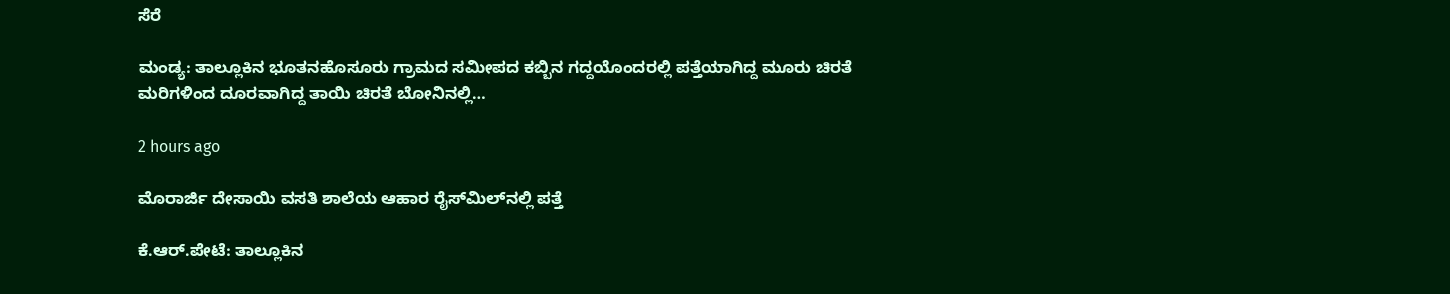ಸೆರೆ

ಮಂಡ್ಯ: ತಾಲ್ಲೂಕಿನ ಭೂತನಹೊಸೂರು ಗ್ರಾಮದ ಸಮೀಪದ ಕಬ್ಬಿನ ಗದ್ದಯೊಂದರಲ್ಲಿ ಪತ್ತೆಯಾಗಿದ್ದ ಮೂರು ಚಿರತೆ ಮರಿಗಳಿಂದ ದೂರವಾಗಿದ್ದ ತಾಯಿ ಚಿರತೆ ಬೋನಿನಲ್ಲಿ…

2 hours ago

ಮೊರಾರ್ಜಿ ದೇಸಾಯಿ ವಸತಿ ಶಾಲೆಯ ಆಹಾರ ರೈಸ್‌ಮಿಲ್‌ನಲ್ಲಿ ಪತ್ತೆ

ಕೆ.ಆರ್‌.ಪೇಟೆ: ತಾಲ್ಲೂಕಿನ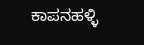ಕಾಪನಹಳ್ಳಿ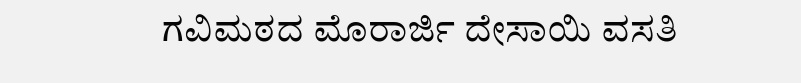ಗವಿಮಠದ ಮೊರಾರ್ಜಿ ದೇಸಾಯಿ ವಸತಿ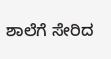ಶಾಲೆಗೆ ಸೇರಿದ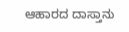ಆಹಾರದ ದಾಸ್ತಾನು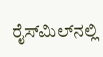ರೈಸ್‌ಮಿಲ್‌ನಲ್ಲಿ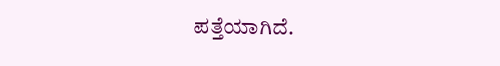ಪತ್ತೆಯಾಗಿದೆ.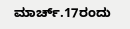ಮಾರ್ಚ್.17ರಂದು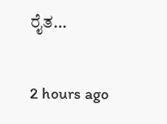ರೈತ…

2 hours ago